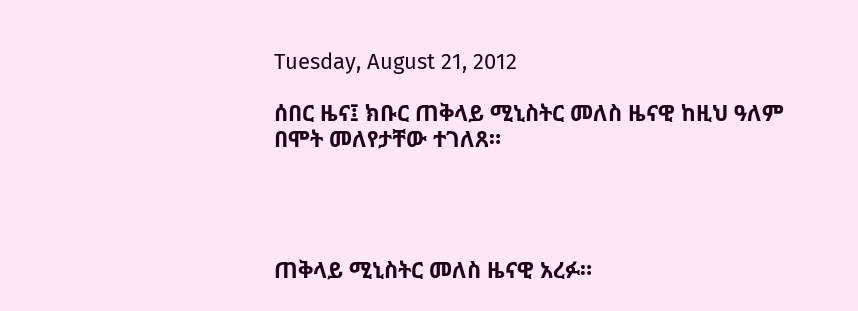Tuesday, August 21, 2012

ሰበር ዜና፤ ክቡር ጠቅላይ ሚኒስትር መለስ ዜናዊ ከዚህ ዓለም በሞት መለየታቸው ተገለጸ።




ጠቅላይ ሚኒስትር መለስ ዜናዊ አረፉ።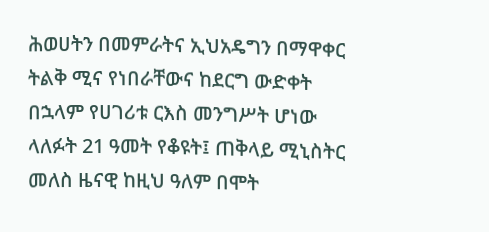ሕወሀትን በመምራትና ኢህአዴግን በማዋቀር ትልቅ ሚና የነበራቸውና ከደርግ ውድቀት በኋላም የሀገሪቱ ርእስ መንግሥት ሆነው ላለፉት 21 ዓመት የቆዩት፤ ጠቅላይ ሚኒስትር መለስ ዜናዊ ከዚህ ዓለም በሞት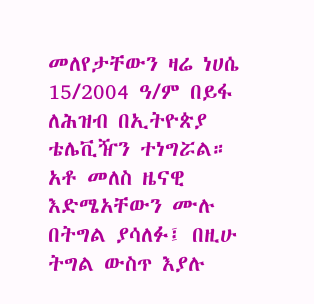መለየታቸውን ዛሬ ነሀሴ 15/2004 ዓ/ም በይፋ ለሕዝብ በኢትዮጵያ ቴሌቪዥን ተነግሯል።
አቶ መለስ ዜናዊ እድሜአቸውን ሙሉ በትግል ያሳለፉ፤ በዚሁ ትግል ውስጥ እያሉ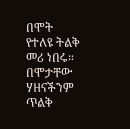በሞት የተለዩ ትልቅ መሪ ነበሩ። በሞታቸው ሃዘናችንም ጥልቅ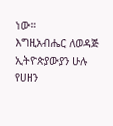ነው።
እግዚአብሔር ለወዳጅ ኢትዮጵያውያን ሁሉ የሀዘን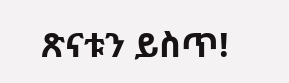ጽናቱን ይስጥ!